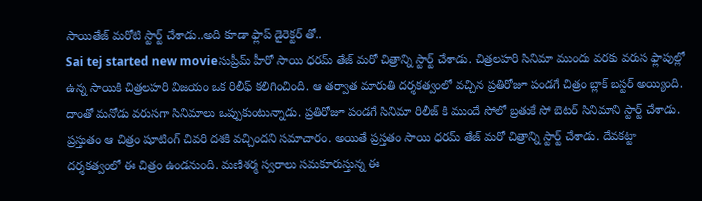సాయితేజ్ మరోటి స్టార్ట్ చేశాడు..అది కూడా ఫ్లాప్ డైరెక్టర్ తో..
Sai tej started new movieసుప్రీమ్ హీరో సాయి ధరమ్ తేజ్ మరో చిత్రాన్ని స్టార్ట్ చేశాడు. చిత్రలహరి సినిమా ముందు వరకు వరుస ఫ్లాపుల్లో ఉన్న సాయికి చిత్రలహరి విజయం ఒక రిలీఫ్ కలిగించింది. ఆ తర్వాత మారుతి దర్శకత్వంలో వచ్చిన ప్రతిరోజూ పండగే చిత్రం బ్లాక్ బస్టర్ అయ్యింది. దాంతో మనోడు వరుసగా సినిమాలు ఒప్పుకుంటున్నాడు. ప్రతిరోజూ పండగే సినిమా రిలీజ్ కి ముందే సోలో బ్రతుకే సో బెటర్ సినిమాని స్టార్ట్ చేశాడు.
ప్రస్తుతం ఆ చిత్రం షూటింగ్ చివరి దశకి వచ్చిందని సమాచారం. అయితే ప్రస్తతం సాయి ధరమ్ తేజ్ మరో చిత్రాన్ని స్టార్ట్ చేశాడు. దేవకట్టా దర్శకత్వంలో ఈ చిత్రం ఉండనుంది. మణిశర్మ స్వరాలు సమకూరుస్తున్న ఈ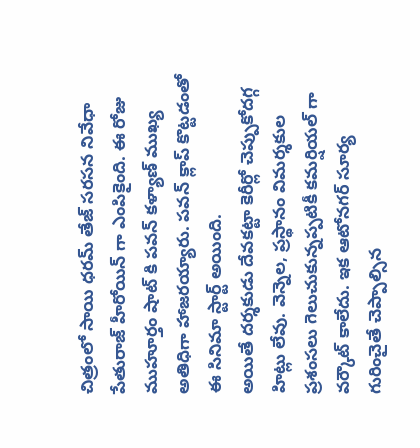చిత్రంలో సాయి ధరమ్ తేజ్ సరసన నివేధా పేతురాజ్ హీరోయిన్ గా ఎంపికైంది. ఈ రోజు ముహూర్తం షాట్ కి పవన్ కళ్యాణ్ ముఖ్య అతిధిగా హాజరయ్యారు. పవన్ క్లాప్ కొట్టడంతో ఈ సినిమా స్టార్ట్ అయింది.
అయితే దర్శకుడు దేవకట్టా కెరీర్లో చెప్పుకోదగ్గ హిట్లు లేవు. వెన్నెల, ప్రస్థానం విమర్శకుల ప్రశంసలు గెలుచుకున్నప్పటికీ కమర్షియల్ గా వర్కౌట్ కాలేదు. ఇక ఆటోనగర్ సూర్య గురించైతే చెప్పాల్సిన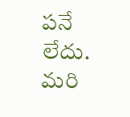పనే లేదు. మరి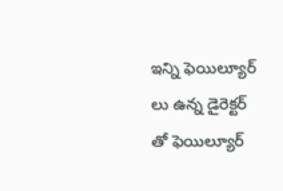ఇన్ని ఫెయిల్యూర్ లు ఉన్న డైరెక్టర్ తో ఫెయిల్యూర్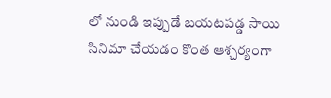లో నుండి ఇప్పుడే బయటపడ్డ సాయి సినిమా చేయడం కొంత ఆశ్చర్యంగా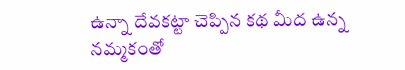ఉన్నా దేవకట్టా చెప్పిన కథ మీద ఉన్న నమ్మకంతో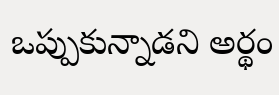ఒప్పుకున్నాడని అర్థం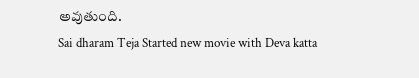అవుతుంది.
Sai dharam Teja Started new movie with Deva katta